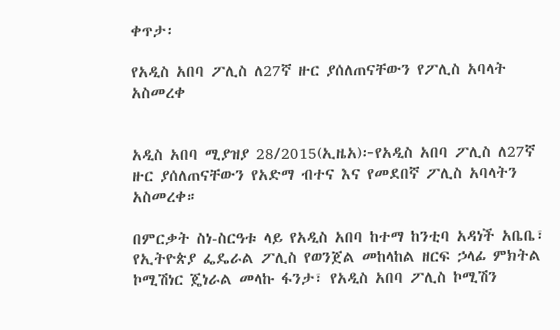ቀጥታ፡

የአዲስ አበባ ፖሊስ ለ27ኛ ዙር ያሰለጠናቸውን የፖሊስ አባላት አስመረቀ


አዲስ አበባ ሚያዝያ 28/2015(ኢዜአ)፦የአዲስ አበባ ፖሊስ ለ27ኛ ዙር ያሰለጠናቸውን የአድማ ብተና እና የመደበኛ ፖሊስ አባላትን አስመረቀ።

በምርቃት ስነ-ስርዓቱ ላይ የአዲስ አበባ ከተማ ከንቲባ አዳነች አቤቤ፣ የኢትዮጵያ ፌዴራል ፖሊስ የወንጀል መከላከል ዘርፍ ኃላፊ ምክትል ኮሚሽነር ጄነራል መላኩ ፋንታ፣ የአዲስ አበባ ፖሊስ ኮሚሽን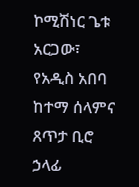ኮሚሽነር ጌቱ አርጋው፣ የአዲስ አበባ ከተማ ሰላምና ጸጥታ ቢሮ ኃላፊ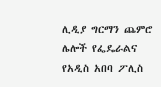ሊዲያ ግርማን ጨምሮ ሌሎች የፌዴራልና የአዲስ አበባ ፖሊስ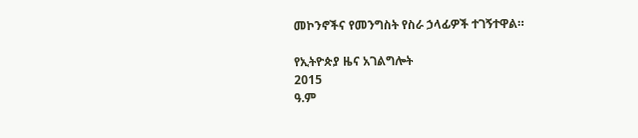መኮንኖችና የመንግስት የስራ ኃላፊዎች ተገኝተዋል።

የኢትዮጵያ ዜና አገልግሎት
2015
ዓ.ም